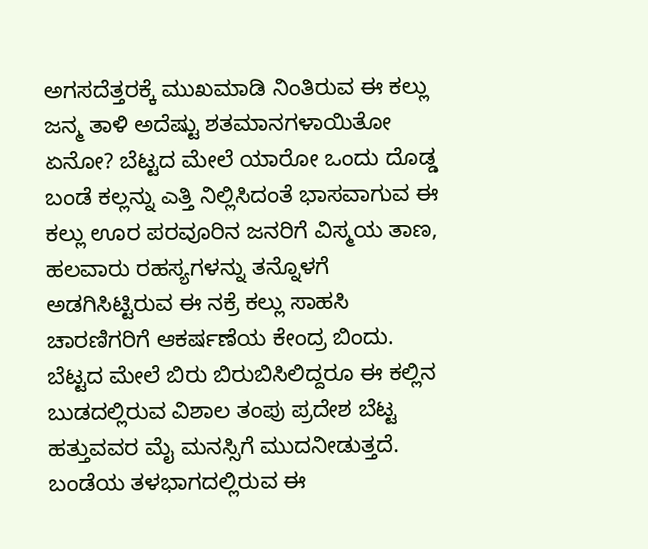ಅಗಸದೆತ್ತರಕ್ಕೆ ಮುಖಮಾಡಿ ನಿಂತಿರುವ ಈ ಕಲ್ಲು ಜನ್ಮ ತಾಳಿ ಅದೆಷ್ಟು ಶತಮಾನಗಳಾಯಿತೋ ಏನೋ? ಬೆಟ್ಟದ ಮೇಲೆ ಯಾರೋ ಒಂದು ದೊಡ್ಡ ಬಂಡೆ ಕಲ್ಲನ್ನು ಎತ್ತಿ ನಿಲ್ಲಿಸಿದಂತೆ ಭಾಸವಾಗುವ ಈ ಕಲ್ಲು ಊರ ಪರವೂರಿನ ಜನರಿಗೆ ವಿಸ್ಮಯ ತಾಣ, ಹಲವಾರು ರಹಸ್ಯಗಳನ್ನು ತನ್ನೊಳಗೆ ಅಡಗಿಸಿಟ್ಟಿರುವ ಈ ನಕ್ರೆ ಕಲ್ಲು ಸಾಹಸಿ ಚಾರಣಿಗರಿಗೆ ಆಕರ್ಷಣೆಯ ಕೇಂದ್ರ ಬಿಂದು.
ಬೆಟ್ಟದ ಮೇಲೆ ಬಿರು ಬಿರುಬಿಸಿಲಿದ್ದರೂ ಈ ಕಲ್ಲಿನ ಬುಡದಲ್ಲಿರುವ ವಿಶಾಲ ತಂಪು ಪ್ರದೇಶ ಬೆಟ್ಟ ಹತ್ತುವವರ ಮೈ ಮನಸ್ಸಿಗೆ ಮುದನೀಡುತ್ತದೆ. ಬಂಡೆಯ ತಳಭಾಗದಲ್ಲಿರುವ ಈ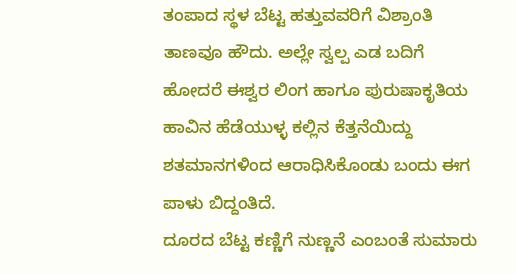ತಂಪಾದ ಸ್ಥಳ ಬೆಟ್ಟ ಹತ್ತುವವರಿಗೆ ವಿಶ್ರಾಂತಿ ತಾಣವೂ ಹೌದು. ಅಲ್ಲೇ ಸ್ವಲ್ಪ ಎಡ ಬದಿಗೆ ಹೋದರೆ ಈಶ್ವರ ಲಿಂಗ ಹಾಗೂ ಪುರುಷಾಕೃತಿಯ ಹಾವಿನ ಹೆಡೆಯುಳ್ಳ ಕಲ್ಲಿನ ಕೆತ್ತನೆಯಿದ್ದು ಶತಮಾನಗಳಿಂದ ಆರಾಧಿಸಿಕೊಂಡು ಬಂದು ಈಗ ಪಾಳು ಬಿದ್ದಂತಿದೆ.
ದೂರದ ಬೆಟ್ಟ ಕಣ್ಣಿಗೆ ನುಣ್ಣನೆ ಎಂಬಂತೆ ಸುಮಾರು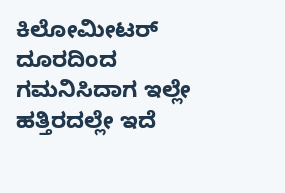ಕಿಲೋಮೀಟರ್ ದೂರದಿಂದ ಗಮನಿಸಿದಾಗ ಇಲ್ಲೇ ಹತ್ತಿರದಲ್ಲೇ ಇದೆ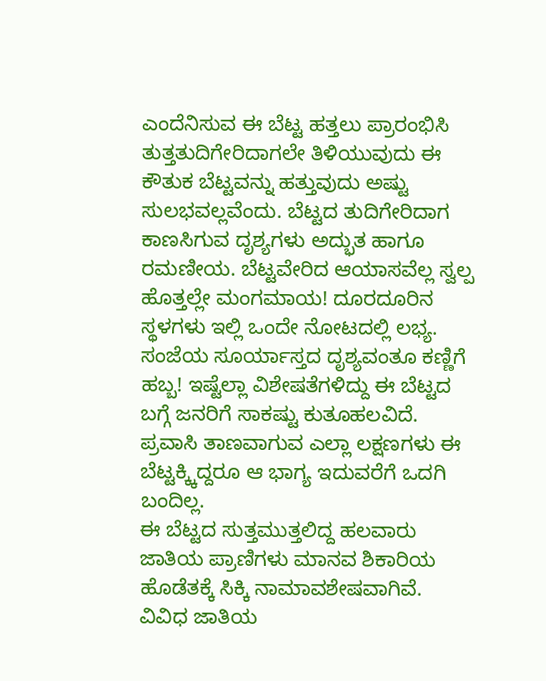ಎಂದೆನಿಸುವ ಈ ಬೆಟ್ಟ ಹತ್ತಲು ಪ್ರಾರಂಭಿಸಿ ತುತ್ತತುದಿಗೇರಿದಾಗಲೇ ತಿಳಿಯುವುದು ಈ ಕೌತುಕ ಬೆಟ್ಟವನ್ನು ಹತ್ತುವುದು ಅಷ್ಟು ಸುಲಭವಲ್ಲವೆಂದು. ಬೆಟ್ಟದ ತುದಿಗೇರಿದಾಗ ಕಾಣಸಿಗುವ ದೃಶ್ಯಗಳು ಅದ್ಭುತ ಹಾಗೂ ರಮಣೀಯ. ಬೆಟ್ಟವೇರಿದ ಆಯಾಸವೆಲ್ಲ ಸ್ವಲ್ಪ ಹೊತ್ತಲ್ಲೇ ಮಂಗಮಾಯ! ದೂರದೂರಿನ ಸ್ಥಳಗಳು ಇಲ್ಲಿ ಒಂದೇ ನೋಟದಲ್ಲಿ ಲಭ್ಯ. ಸಂಜೆಯ ಸೂರ್ಯಾಸ್ತದ ದೃಶ್ಯವಂತೂ ಕಣ್ಣಿಗೆ ಹಬ್ಬ! ಇಷ್ಟೆಲ್ಲಾ ವಿಶೇಷತೆಗಳಿದ್ದು ಈ ಬೆಟ್ಟದ ಬಗ್ಗೆ ಜನರಿಗೆ ಸಾಕಷ್ಟು ಕುತೂಹಲವಿದೆ. ಪ್ರವಾಸಿ ತಾಣವಾಗುವ ಎಲ್ಲಾ ಲಕ್ಷಣಗಳು ಈ ಬೆಟ್ಟಕ್ಕ್ಕಿದ್ದರೂ ಆ ಭಾಗ್ಯ ಇದುವರೆಗೆ ಒದಗಿ ಬಂದಿಲ್ಲ.
ಈ ಬೆಟ್ಟದ ಸುತ್ತಮುತ್ತಲಿದ್ದ ಹಲವಾರು ಜಾತಿಯ ಪ್ರಾಣಿಗಳು ಮಾನವ ಶಿಕಾರಿಯ ಹೊಡೆತಕ್ಕೆ ಸಿಕ್ಕಿ ನಾಮಾವಶೇಷವಾಗಿವೆ. ವಿವಿಧ ಜಾತಿಯ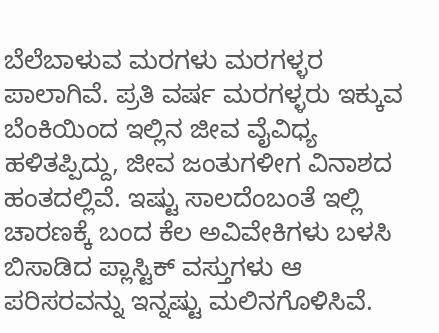ಬೆಲೆಬಾಳುವ ಮರಗಳು ಮರಗಳ್ಳರ ಪಾಲಾಗಿವೆ. ಪ್ರತಿ ವರ್ಷ ಮರಗಳ್ಳರು ಇಕ್ಕುವ ಬೆಂಕಿಯಿಂದ ಇಲ್ಲಿನ ಜೀವ ವೈವಿಧ್ಯ ಹಳಿತಪ್ಪಿದ್ದು, ಜೀವ ಜಂತುಗಳೀಗ ವಿನಾಶದ ಹಂತದಲ್ಲಿವೆ. ಇಷ್ಟು ಸಾಲದೆಂಬಂತೆ ಇಲ್ಲಿ ಚಾರಣಕ್ಕೆ ಬಂದ ಕೆಲ ಅವಿವೇಕಿಗಳು ಬಳಸಿ ಬಿಸಾಡಿದ ಪ್ಲಾಸ್ಟಿಕ್ ವಸ್ತುಗಳು ಆ ಪರಿಸರವನ್ನು ಇನ್ನಷ್ಟು ಮಲಿನಗೊಳಿಸಿವೆ.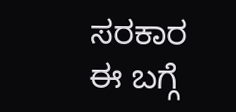ಸರಕಾರ ಈ ಬಗ್ಗೆ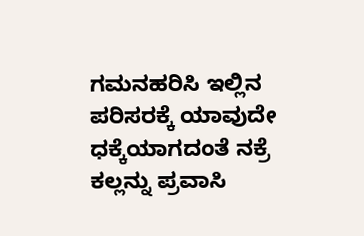ಗಮನಹರಿಸಿ ಇಲ್ಲಿನ ಪರಿಸರಕ್ಕೆ ಯಾವುದೇ ಧಕ್ಕೆಯಾಗದಂತೆ ನಕ್ರೆ ಕಲ್ಲನ್ನು ಪ್ರವಾಸಿ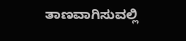ತಾಣವಾಗಿಸುವಲ್ಲಿ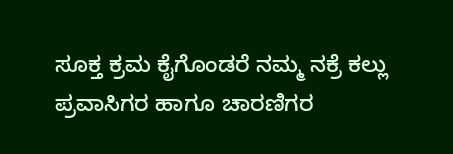ಸೂಕ್ತ ಕ್ರಮ ಕೈಗೊಂಡರೆ ನಮ್ಮ ನಕ್ರೆ ಕಲ್ಲು ಪ್ರವಾಸಿಗರ ಹಾಗೂ ಚಾರಣಿಗರ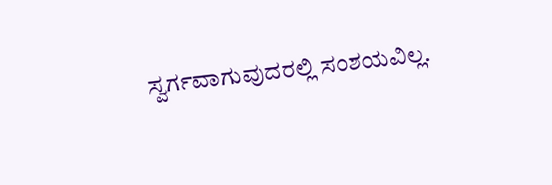ಸ್ವರ್ಗವಾಗುವುದರಲ್ಲಿ ಸಂಶಯವಿಲ್ಲ.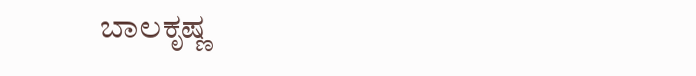ಬಾಲಕೃಷ್ಣ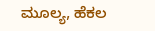ಮೂಲ್ಯ, ಹೆಕಲ